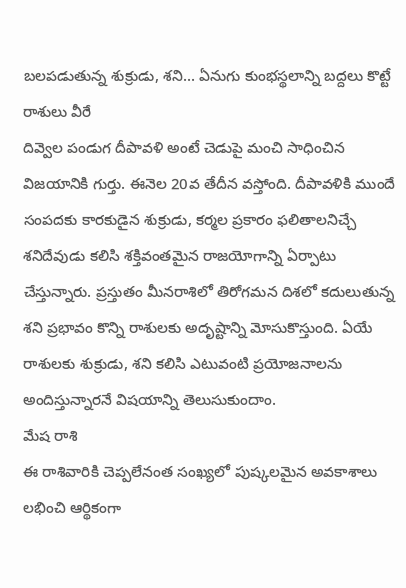బలపడుతున్న శుక్రుడు, శని... ఏనుగు కుంభస్థలాన్ని బద్దలు కొట్టే రాశులు వీరే
దివ్వెల పండుగ దీపావళి అంటే చెడుపై మంచి సాధించిన విజయానికి గుర్తు. ఈనెల 20వ తేదీన వస్తోంది. దీపావళికి ముందే సంపదకు కారకుడైన శుక్రుడు, కర్మల ప్రకారం ఫలితాలనిచ్చే శనిదేవుడు కలిసి శక్తివంతమైన రాజయోగాన్ని ఏర్పాటు చేస్తున్నారు. ప్రస్తుతం మీనరాశిలో తిరోగమన దిశలో కదులుతున్న శని ప్రభావం కొన్ని రాశులకు అదృష్టాన్ని మోసుకొస్తుంది. ఏయే రాశులకు శుక్రుడు, శని కలిసి ఎటువంటి ప్రయోజనాలను అందిస్తున్నారనే విషయాన్ని తెలుసుకుందాం.
మేష రాశి
ఈ రాశివారికి చెప్పలేనంత సంఖ్యలో పుష్కలమైన అవకాశాలు లభించి ఆర్థికంగా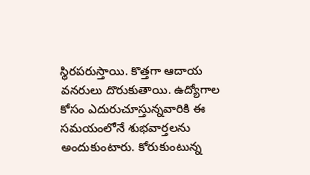స్థిరపరుస్తాయి. కొత్తగా ఆదాయ వనరులు దొరుకుతాయి. ఉద్యోగాల కోసం ఎదురుచూస్తున్నవారికి ఈ సమయంలోనే శుభవార్తలను అందుకుంటారు. కోరుకుంటున్న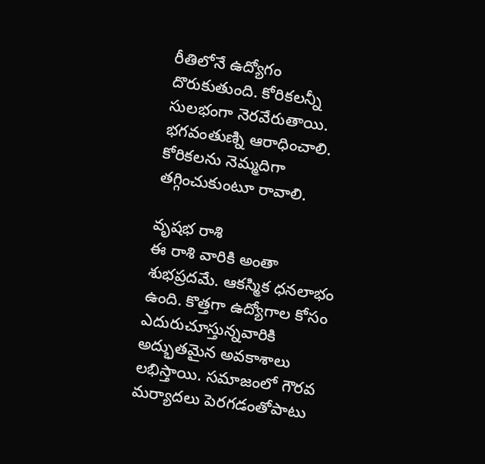రీతిలోనే ఉద్యోగం దొరుకుతుంది. కోరికలన్నీ సులభంగా నెరవేరుతాయి. భగవంతుణ్ని ఆరాధించాలి. కోరికలను నెమ్మదిగా తగ్గించుకుంటూ రావాలి.

వృషభ రాశి
ఈ రాశి వారికి అంతా శుభప్రదమే. ఆకస్మిక ధనలాభం ఉంది. కొత్తగా ఉద్యోగాల కోసం ఎదురుచూస్తున్నవారికి అద్భుతమైన అవకాశాలు లభిస్తాయి. సమాజంలో గౌరవ మర్యాదలు పెరగడంతోపాటు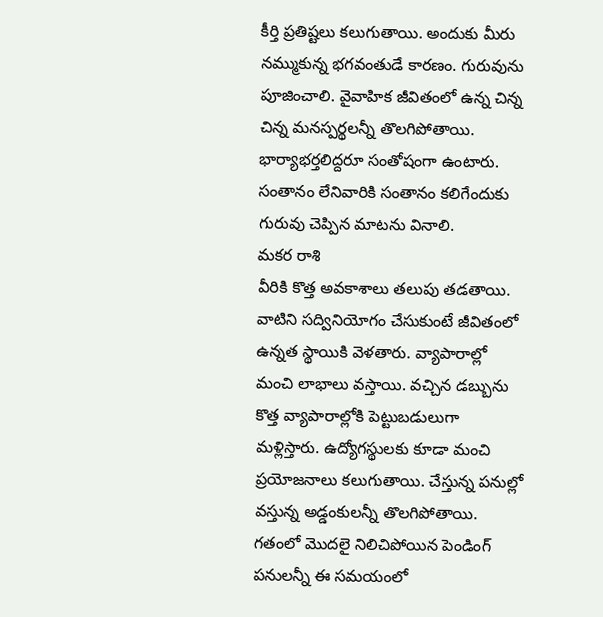కీర్తి ప్రతిష్టలు కలుగుతాయి. అందుకు మీరు నమ్ముకున్న భగవంతుడే కారణం. గురువును పూజించాలి. వైవాహిక జీవితంలో ఉన్న చిన్న చిన్న మనస్పర్థలన్నీ తొలగిపోతాయి. భార్యాభర్తలిద్దరూ సంతోషంగా ఉంటారు. సంతానం లేనివారికి సంతానం కలిగేందుకు గురువు చెప్పిన మాటను వినాలి.
మకర రాశి
వీరికి కొత్త అవకాశాలు తలుపు తడతాయి. వాటిని సద్వినియోగం చేసుకుంటే జీవితంలో ఉన్నత స్థాయికి వెళతారు. వ్యాపారాల్లో మంచి లాభాలు వస్తాయి. వచ్చిన డబ్బును కొత్త వ్యాపారాల్లోకి పెట్టుబడులుగా మళ్లిస్తారు. ఉద్యోగస్థులకు కూడా మంచి ప్రయోజనాలు కలుగుతాయి. చేస్తున్న పనుల్లో వస్తున్న అడ్డంకులన్నీ తొలగిపోతాయి. గతంలో మొదలై నిలిచిపోయిన పెండింగ్ పనులన్నీ ఈ సమయంలో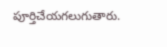పూర్తిచేయగలుగుతారు.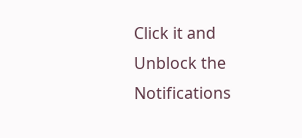Click it and Unblock the Notifications